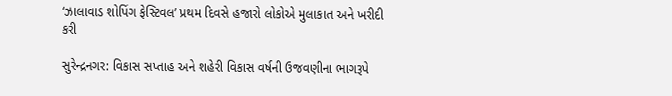‘ઝાલાવાડ શોપિંગ ફેસ્ટિવલ’ પ્રથમ દિવસે હજારો લોકોએ મુલાકાત અને ખરીદી કરી

સુરેન્દ્રનગર: વિકાસ સપ્તાહ અને શહેરી વિકાસ વર્ષની ઉજવણીના ભાગરૂપે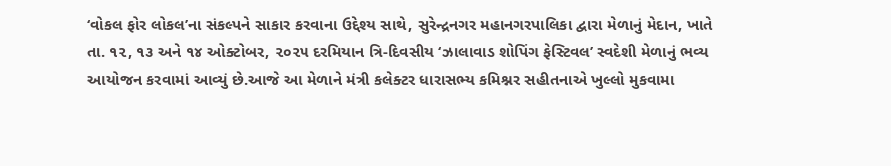‘વોકલ ફોર લોકલ’ના સંકલ્પને સાકાર કરવાના ઉદ્દેશ્ય સાથે, સુરેન્દ્રનગર મહાનગરપાલિકા દ્વારા મેળાનું મેદાન, ખાતે તા. ૧૨, ૧૩ અને ૧૪ ઓક્ટોબર, ૨૦૨૫ દરમિયાન ત્રિ-દિવસીય ‘ઝાલાવાડ શોપિંગ ફેસ્ટિવલ’ સ્વદેશી મેળાનું ભવ્ય આયોજન કરવામાં આવ્યું છે.આજે આ મેળાને મંત્રી કલેક્ટર ધારાસભ્ય કમિશ્નર સહીતનાએ ખુલ્લો મુકવામા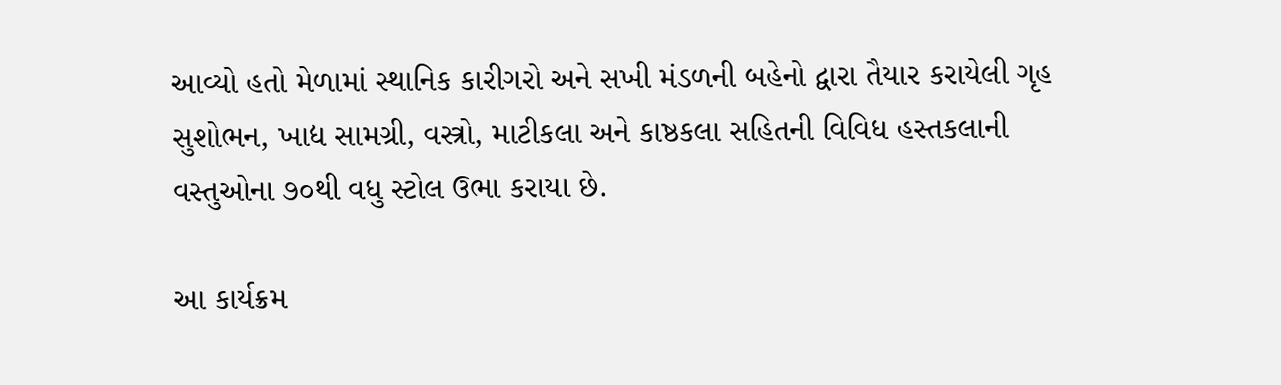આવ્યો હતો મેળામાં સ્થાનિક કારીગરો અને સખી મંડળની બહેનો દ્વારા તૈયાર કરાયેલી ગૃહ સુશોભન, ખાદ્ય સામગ્રી, વસ્ત્રો, માટીકલા અને કાષ્ઠકલા સહિતની વિવિધ હસ્તકલાની વસ્તુઓના ૭૦થી વધુ સ્ટોલ ઉભા કરાયા છે.

આ કાર્યક્રમ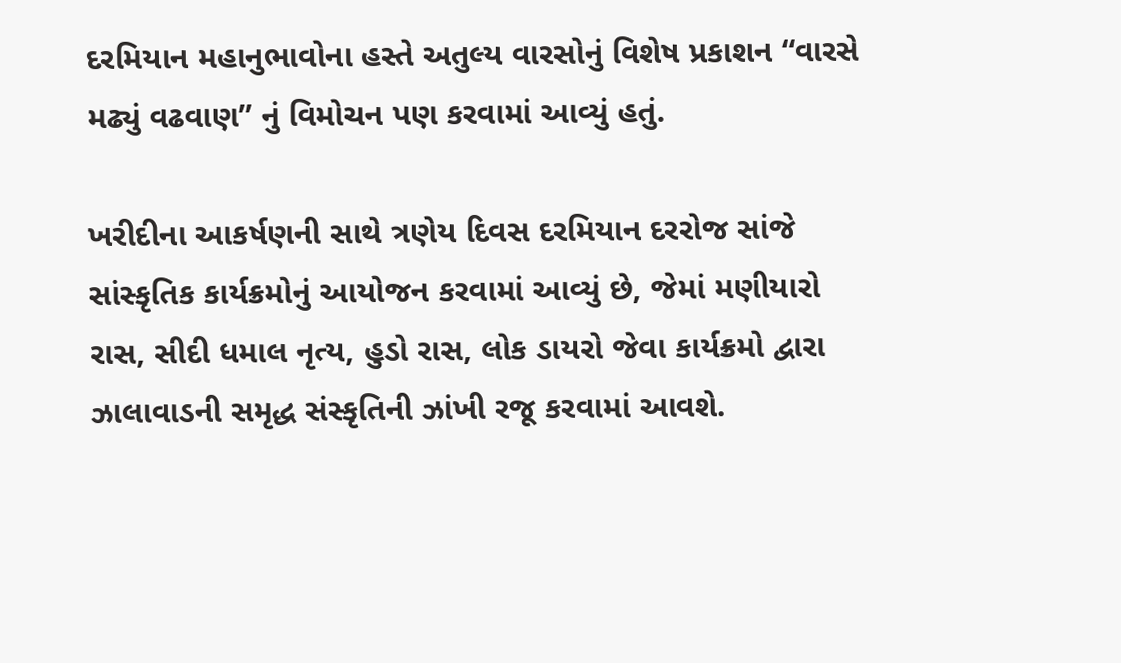દરમિયાન મહાનુભાવોના હસ્તે અતુલ્ય વારસોનું વિશેષ પ્રકાશન “વારસે મઢ્યું વઢવાણ” નું વિમોચન પણ કરવામાં આવ્યું હતું.

ખરીદીના આકર્ષણની સાથે ત્રણેય દિવસ દરમિયાન દરરોજ સાંજે સાંસ્કૃતિક કાર્યક્રમોનું આયોજન કરવામાં આવ્યું છે, જેમાં મણીયારો રાસ, સીદી ધમાલ નૃત્ય, હુડો રાસ, લોક ડાયરો જેવા કાર્યક્રમો દ્વારા ઝાલાવાડની સમૃદ્ધ સંસ્કૃતિની ઝાંખી રજૂ કરવામાં આવશે.